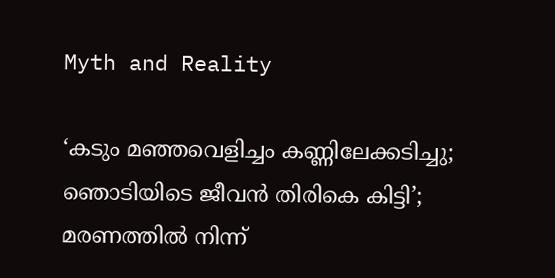Myth and Reality

‘കടും മഞ്ഞവെളിച്ചം കണ്ണിലേക്കടിച്ചു; ഞൊടിയിടെ ജീവന്‍ തിരികെ കിട്ടി’; മരണത്തില്‍ നിന്ന്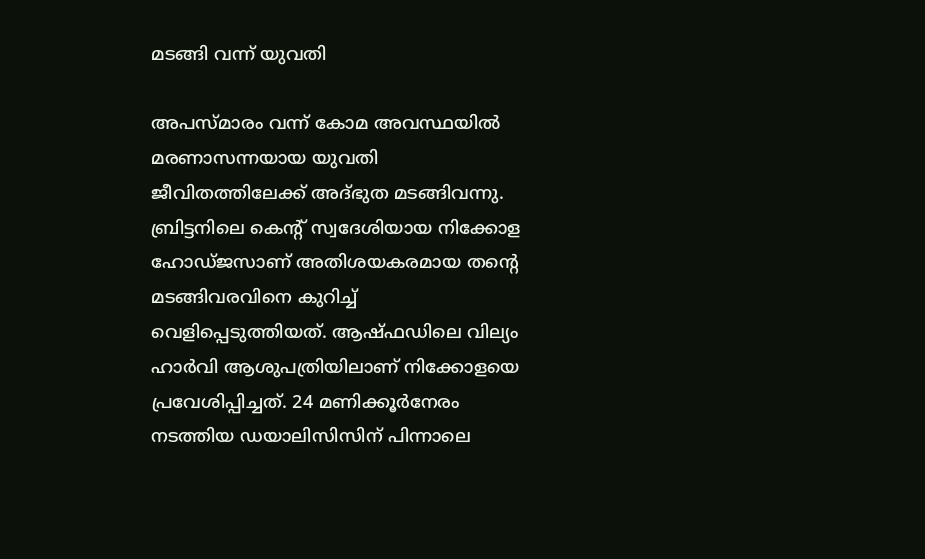മടങ്ങി വന്ന് യുവതി

അപസ്മാരം വന്ന് കോമ അവസ്ഥയില്‍ മരണാസന്നയായ യുവതി ജീവിതത്തിലേക്ക് അദ്ഭുത മടങ്ങിവന്നു. ബ്രിട്ടനിലെ കെന്‍റ് സ്വദേശിയായ നിക്കോള ഹോഡ്ജസാണ് അതിശയകരമായ തന്റെ മടങ്ങിവരവിനെ കുറിച്ച് വെളിപ്പെടുത്തിയത്. ആഷ്ഫഡിലെ വില്യം ഹാര്‍വി ആശുപത്രിയിലാണ് നിക്കോളയെ പ്രവേശിപ്പിച്ചത്. 24 മണിക്കൂര്‍നേരം നടത്തിയ ഡയാലിസിസിന് പിന്നാലെ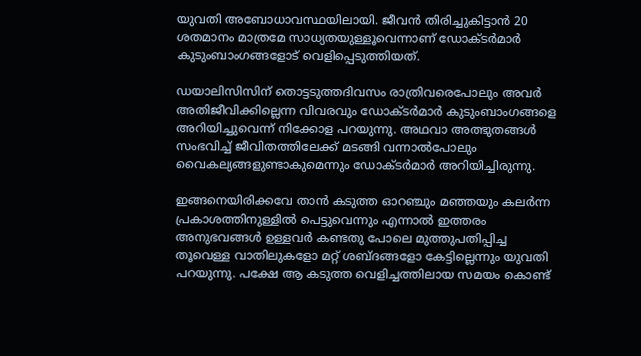യുവതി അബോധാവസ്ഥയിലായി. ജീവന്‍ തിരിച്ചുകിട്ടാന്‍ 20 ശതമാനം മാത്രമേ സാധ്യതയുള്ളൂവെന്നാണ് ഡോക്ടര്‍മാര്‍ കുടുംബാംഗങ്ങളോട് വെളിപ്പെടുത്തിയത്.

ഡയാലിസിസിന് തൊട്ടടുത്തദിവസം രാത്രിവരെപോലും അവര്‍ അതിജീവിക്കില്ലെന്ന വിവരവും ഡോക്ടര്‍മാര്‍ കുടുംബാംഗങ്ങളെ അറിയിച്ചുവെന്ന് നിക്കോള പറയുന്നു. അഥവാ അത്ഭുതങ്ങള്‍ സംഭവിച്ച് ജീവിതത്തിലേക്ക് മടങ്ങി വന്നാല്‍പോലും വൈകല്യങ്ങളുണ്ടാകുമെന്നും ഡോക്ടര്‍മാര്‍ അറിയിച്ചിരുന്നു.

ഇങ്ങനെയിരിക്കവേ താന്‍ കടുത്ത ഓറഞ്ചും മഞ്ഞയും കലര്‍ന്ന പ്രകാശത്തിനുള്ളില്‍ പെട്ടുവെന്നും എന്നാല്‍ ഇത്തരം അനുഭവങ്ങള്‍ ഉള്ളവര്‍ കണ്ടതു പോലെ മുത്തുപതിപ്പിച്ച തൂവെള്ള വാതിലുകളോ മറ്റ് ശബ്ദങ്ങളോ കേട്ടില്ലെന്നും യുവതി പറയുന്നു. പക്ഷേ ആ കടുത്ത വെളിച്ചത്തിലായ സമയം കൊണ്ട്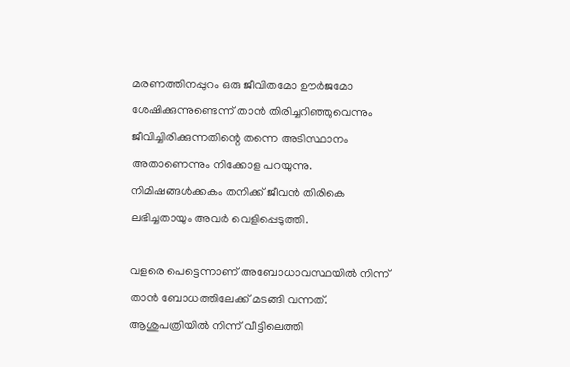മരണത്തിനപ്പുറം ഒരു ജീവിതമോ ഊര്‍ജമോ ശേഷിക്കുന്നുണ്ടെന്ന് താന്‍ തിരിച്ചറിഞ്ഞുവെന്നും ജീവിച്ചിരിക്കുന്നതിന്റെ തന്നെ അടിസ്ഥാനം അതാണെന്നും നിക്കോള പറയുന്നു. നിമിഷങ്ങള്‍ക്കകം തനിക്ക് ജീവന്‍ തിരികെ ലഭിച്ചതായും അവര്‍ വെളിപ്പെടുത്തി.

വളരെ പെട്ടെന്നാണ് അബോധാവസ്ഥയില്‍ നിന്ന് താന്‍ ബോധത്തിലേക്ക് മടങ്ങി വന്നത്. ആശുപത്രിയില്‍ നിന്ന് വീട്ടിലെത്തി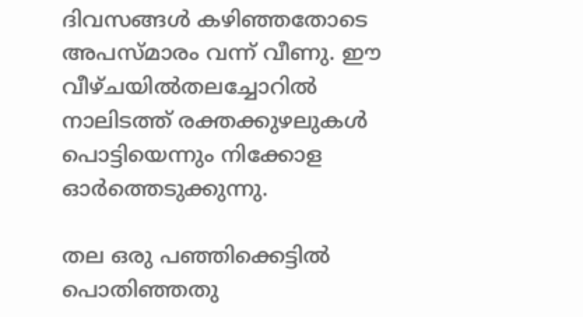ദിവസങ്ങള്‍ കഴിഞ്ഞതോടെ അപസ്മാരം വന്ന് വീണു. ഈ വീഴ്ചയില്‍തലച്ചോറില്‍ നാലിടത്ത് രക്തക്കുഴലുകള്‍ പൊട്ടിയെന്നും നിക്കോള ഓര്‍ത്തെടുക്കുന്നു.

തല ഒരു പ‍ഞ്ഞിക്കെട്ടില്‍ പൊതിഞ്ഞതു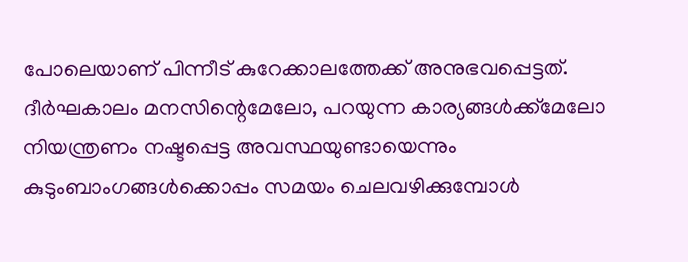പോലെയാണ് പിന്നീട് കുറേക്കാലത്തേക്ക് അനുഭവപ്പെട്ടത്. ദീര്‍ഘകാലം മനസിന്റെമേലോ, പറയുന്ന കാര്യങ്ങള്‍ക്ക്മേലോ നിയന്ത്രണം നഷ്ടപ്പെട്ട അവസ്ഥയുണ്ടായെന്നും കുടുംബാംഗങ്ങള്‍ക്കൊപ്പം സമയം ചെലവഴിക്കുമ്പോള്‍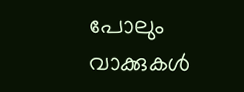പോലും വാക്കുകള്‍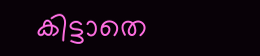കിട്ടാതെ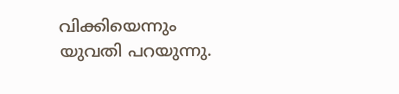വിക്കിയെന്നും യുവതി പറയുന്നു.